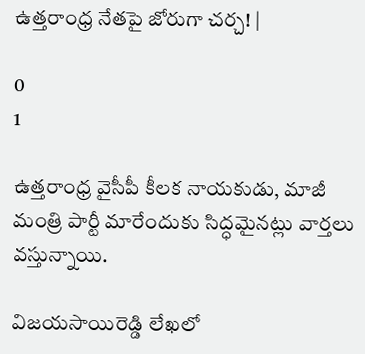ఉత్తరాంధ్ర నేతపై జోరుగా చర్చ! |

0
1

ఉత్తరాంధ్ర వైసీపీ కీలక నాయకుడు, మాజీ మంత్రి పార్టీ మారేందుకు సిద్ధమైనట్లు వార్తలు వస్తున్నాయి.

విజయసాయిరెడ్డి లేఖలో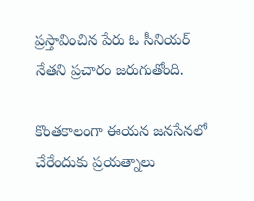ప్రస్తావించిన పేరు ఓ సీనియర్ నేతని ప్రచారం జరుగుతోంది.

కొంతకాలంగా ఈయన జనసేనలో చేరేందుకు ప్రయత్నాలు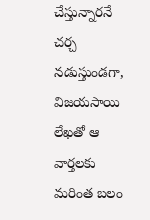చేస్తున్నారనే చర్చ నడుస్తుండగా, విజయసాయి లేఖతో ఆ వార్తలకు మరింత బలం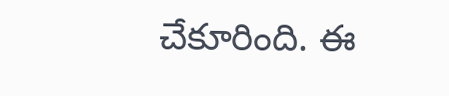చేకూరింది. ఈ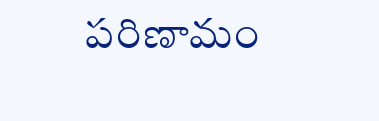పరిణామం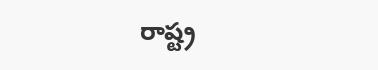రాష్ట్ర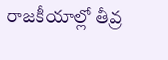రాజకీయాల్లో తీవ్ర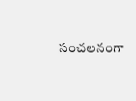సంచలనంగా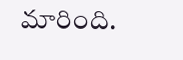మారింది.